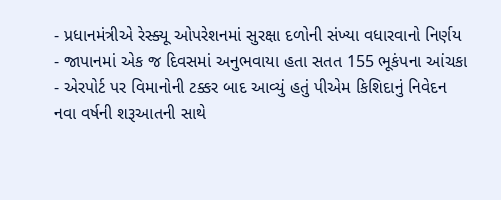- પ્રધાનમંત્રીએ રેસ્ક્યૂ ઓપરેશનમાં સુરક્ષા દળોની સંખ્યા વધારવાનો નિર્ણય
- જાપાનમાં એક જ દિવસમાં અનુભવાયા હતા સતત 155 ભૂકંપના આંચકા
- એરપોર્ટ પર વિમાનોની ટક્કર બાદ આવ્યું હતું પીએમ કિશિદાનું નિવેદન
નવા વર્ષની શરૂઆતની સાથે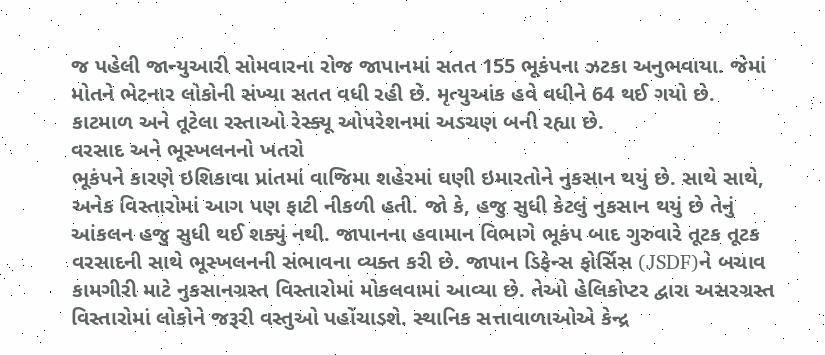જ પહેલી જાન્યુઆરી સોમવારના રોજ જાપાનમાં સતત 155 ભૂકંપના ઝટકા અનુભવાયા. જેમાં મોતને ભેટનાર લોકોની સંખ્યા સતત વધી રહી છે. મૃત્યુઆંક હવે વધીને 64 થઈ ગયો છે. કાટમાળ અને તૂટેલા રસ્તાઓ રેસ્ક્યૂ ઓપરેશનમાં અડચણ બની રહ્યા છે.
વરસાદ અને ભૂસ્ખલનનો ખતરો
ભૂકંપને કારણે ઇશિકાવા પ્રાંતમાં વાજિમા શહેરમાં ઘણી ઇમારતોને નુકસાન થયું છે. સાથે સાથે, અનેક વિસ્તારોમાં આગ પણ ફાટી નીકળી હતી. જો કે, હજુ સુધી કેટલું નુકસાન થયું છે તેનું આંકલન હજુ સુધી થઈ શક્યું નથી. જાપાનના હવામાન વિભાગે ભૂકંપ બાદ ગુરુવારે તૂટક તૂટક વરસાદની સાથે ભૂસ્ખલનની સંભાવના વ્યક્ત કરી છે. જાપાન ડિફેન્સ ફોર્સિસ (JSDF)ને બચાવ કામગીરી માટે નુકસાનગ્રસ્ત વિસ્તારોમાં મોકલવામાં આવ્યા છે. તેઓ હેલિકોપ્ટર દ્વારા અસરગ્રસ્ત વિસ્તારોમાં લોકોને જરૂરી વસ્તુઓ પહોંચાડશે. સ્થાનિક સત્તાવાળાઓએ કેન્દ્ર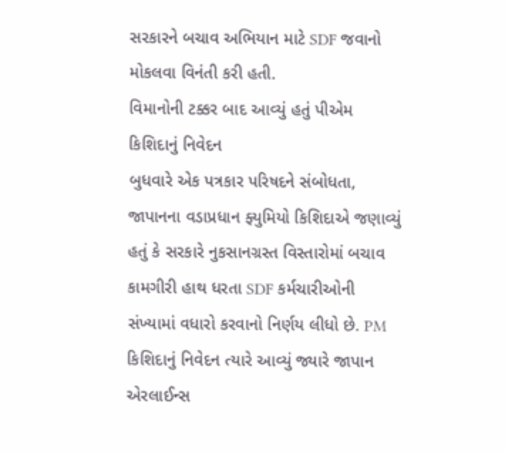સરકારને બચાવ અભિયાન માટે SDF જવાનો મોકલવા વિનંતી કરી હતી.
વિમાનોની ટક્કર બાદ આવ્યું હતું પીએમ કિશિદાનું નિવેદન
બુધવારે એક પત્રકાર પરિષદને સંબોધતા, જાપાનના વડાપ્રધાન ફ્યુમિયો કિશિદાએ જણાવ્યું હતું કે સરકારે નુકસાનગ્રસ્ત વિસ્તારોમાં બચાવ કામગીરી હાથ ધરતા SDF કર્મચારીઓની સંખ્યામાં વધારો કરવાનો નિર્ણય લીધો છે. PM કિશિદાનું નિવેદન ત્યારે આવ્યું જ્યારે જાપાન એરલાઈન્સ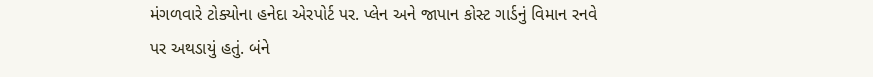મંગળવારે ટોક્યોના હનેદા એરપોર્ટ પર. પ્લેન અને જાપાન કોસ્ટ ગાર્ડનું વિમાન રનવે પર અથડાયું હતું. બંને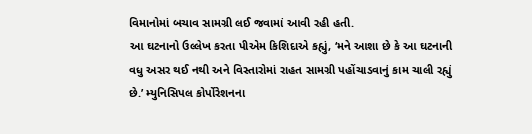વિમાનોમાં બચાવ સામગ્રી લઈ જવામાં આવી રહી હતી.
આ ઘટનાનો ઉલ્લેખ કરતા પીએમ કિશિદાએ કહ્યું, ‘મને આશા છે કે આ ઘટનાની વધુ અસર થઈ નથી અને વિસ્તારોમાં રાહત સામગ્રી પહોંચાડવાનું કામ ચાલી રહ્યું છે.’ મ્યુનિસિપલ કોર્પોરેશનના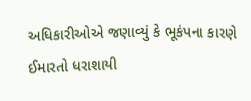અધિકારીઓએ જણાવ્યું કે ભૂકંપના કારણે ઈમારતો ધરાશાયી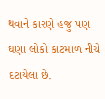થવાને કારણે હજુ પણ ઘણા લોકો કાટમાળ નીચે દટાયેલા છે.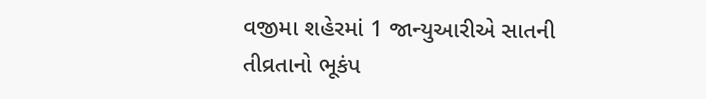વજીમા શહેરમાં 1 જાન્યુઆરીએ સાતની તીવ્રતાનો ભૂકંપ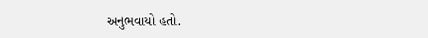અનુભવાયો હતો.